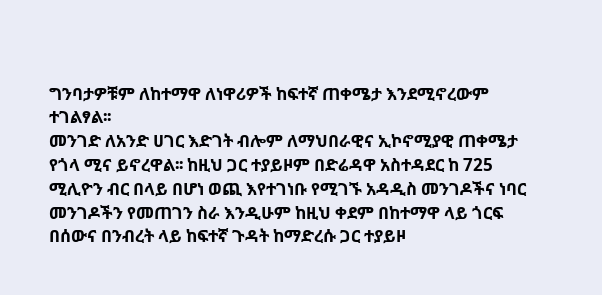ግንባታዎቹም ለከተማዋ ለነዋሪዎች ከፍተኛ ጠቀሜታ እንደሚኖረውም ተገልፃል፡፡
መንገድ ለአንድ ሀገር እድገት ብሎም ለማህበራዊና ኢኮኖሚያዊ ጠቀሜታ የጎላ ሚና ይኖረዋል፡፡ ከዚህ ጋር ተያይዞም በድሬዳዋ አስተዳደር ከ 725 ሚሊዮን ብር በላይ በሆነ ወጪ እየተገነቡ የሚገኙ አዳዲስ መንገዶችና ነባር መንገዶችን የመጠገን ስራ እንዲሁም ከዚህ ቀደም በከተማዋ ላይ ጎርፍ በሰውና በንብረት ላይ ከፍተኛ ጉዳት ከማድረሱ ጋር ተያይዞ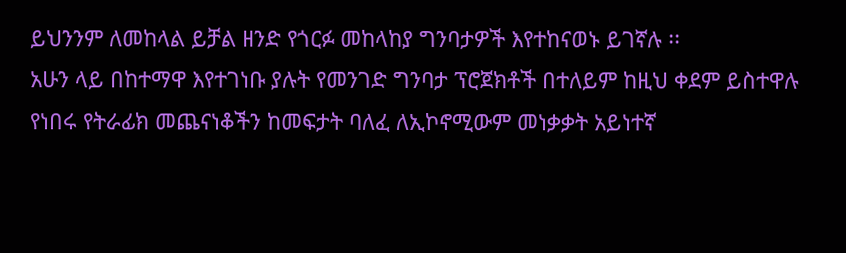ይህንንም ለመከላል ይቻል ዘንድ የጎርፉ መከላከያ ግንባታዎች እየተከናወኑ ይገኛሉ ፡፡
አሁን ላይ በከተማዋ እየተገነቡ ያሉት የመንገድ ግንባታ ፕሮጀክቶች በተለይም ከዚህ ቀደም ይስተዋሉ የነበሩ የትራፊክ መጨናነቆችን ከመፍታት ባለፈ ለኢኮኖሚውም መነቃቃት አይነተኛ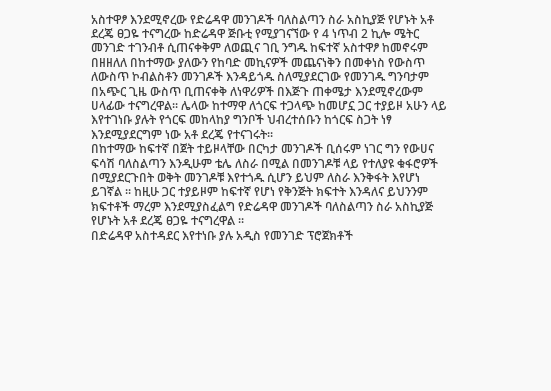አስተዋፆ እንደሚኖረው የድሬዳዋ መንገዶች ባለስልጣን ስራ አስኪያጅ የሆኑት አቶ ደረጄ ፀጋዬ ተናግረው ከድሬዳዋ ጅቡቲ የሚያገናኘው የ 4 ነጥብ 2 ኪሎ ሜትር መንገድ ተገንብቶ ሲጠናቀቅም ለወጪና ገቢ ንግዱ ከፍተኛ አስተዋፆ ከመኖሩም በዘዘለለ በከተማው ያለውን የከባድ መኪናዎች መጨናነቅን በመቀነስ የውስጥ ለውስጥ ኮብልስቶን መንገዶች እንዳይጎዱ ስለሚያደርገው የመንገዱ ግንባታም በአጭር ጊዜ ውስጥ ቢጠናቀቅ ለነዋሪዎች በእጅጉ ጠቀሜታ እንደሚኖረውም ሀላፊው ተናግረዋል፡፡ ሌላው ከተማዋ ለጎርፍ ተጋላጭ ከመሆኗ ጋር ተያይዞ አሁን ላይ እየተገነቡ ያሉት የጎርፍ መከላከያ ግንቦች ህብረተሰቡን ከጎርፍ ስጋት ነፃ እንደሚያደርግም ነው አቶ ደረጄ የተናገሩት፡፡
በከተማው ከፍተኛ በጀት ተይዞላቸው በርካታ መንገዶች ቢሰሩም ነገር ግን የውሀና ፍሳሽ ባለስልጣን እንዲሁም ቴሌ ለስራ በሚል በመንገዶቹ ላይ የተለያዩ ቁፋሮዎች በሚያደርጉበት ወቅት መንገዶቹ እየተጎዱ ሲሆን ይህም ለስራ እንቅፋት እየሆነ ይገኛል ፡፡ ከዚሁ ጋር ተያይዞም ከፍተኛ የሆነ የቅንጅት ክፍተት እንዳለና ይህንንም ክፍተቶች ማረም እንደሚያስፈልግ የድሬዳዋ መንገዶች ባለስልጣን ስራ አስኪያጅ የሆኑት አቶ ደረጄ ፀጋዬ ተናግረዋል ፡፡
በድሬዳዋ አስተዳደር እየተነቡ ያሉ አዲስ የመንገድ ፕሮጀክቶች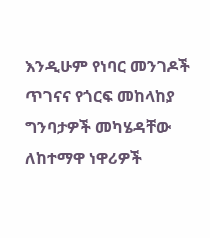እንዲሁም የነባር መንገዶች ጥገናና የጎርፍ መከላከያ ግንባታዎች መካሄዳቸው ለከተማዋ ነዋሪዎች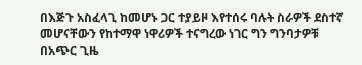በእጅጉ አስፈላጊ ከመሆኑ ጋር ተያይዞ እየተሰሩ ባሉት ስራዎች ደስተኛ መሆናቸውን የከተማዋ ነዋሪዎች ተናግረው ነገር ግን ግንባታዎቹ በአጭር ጊዜ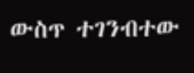ውስጥ ተገንብተው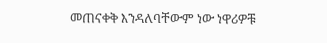መጠናቀቅ እንዳለባቸውም ነው ነዋሪዎቹ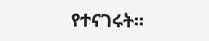የተናገሩት፡፡